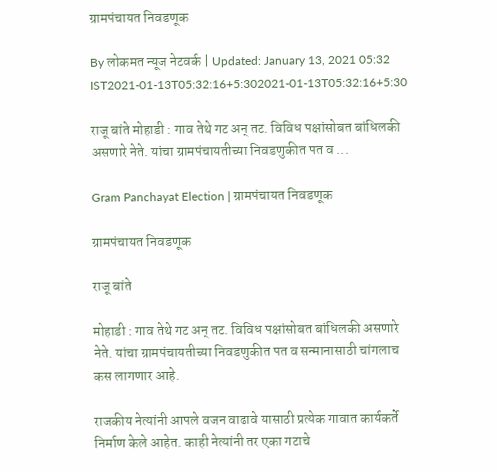ग्रामपंचायत निवडणूक

By लोकमत न्यूज नेटवर्क | Updated: January 13, 2021 05:32 IST2021-01-13T05:32:16+5:302021-01-13T05:32:16+5:30

राजू बांते मोहाडी : गाव तेथे गट अन् तट. विविध पक्षांसोबत बांधिलकी असणारे नेते. यांचा ग्रामपंचायतीच्या निवडणुकीत पत व ...

Gram Panchayat Election | ग्रामपंचायत निवडणूक

ग्रामपंचायत निवडणूक

राजू बांते

मोहाडी : गाव तेथे गट अन् तट. विविध पक्षांसोबत बांधिलकी असणारे नेते. यांचा ग्रामपंचायतीच्या निवडणुकीत पत व सन्मानासाठी चांगलाच कस लागणार आहे.

राजकीय नेत्यांनी आपले वजन वाढावे यासाठी प्रत्येक गावात कार्यकर्ते निर्माण केले आहेत. काही नेत्यांनी तर एका गटाचे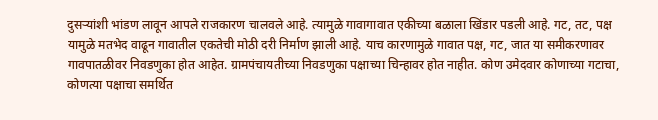दुसऱ्यांशी भांडण लावून आपले राजकारण चालवले आहे. त्यामुळे गावागावात एकीच्या बळाला खिंडार पडली आहे. गट, तट, पक्ष यामुळे मतभेद वाढून गावातील एकतेची मोठी दरी निर्माण झाली आहे. याच कारणामुळे गावात पक्ष, गट, जात या समीकरणावर गावपातळीवर निवडणुका होत आहेत. ग्रामपंचायतीच्या निवडणुका पक्षाच्या चिन्हावर होत नाहीत. कोण उमेदवार कोणाच्या गटाचा, कोणत्या पक्षाचा समर्थित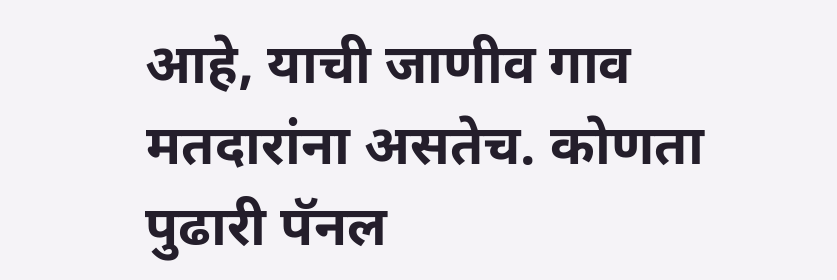आहे, याची जाणीव गाव मतदारांना असतेच. कोणता पुढारी पॅनल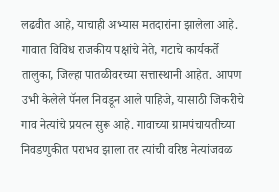लढवीत आहे, याचाही अभ्यास मतदारांना झालेला आहे. गावात विविध राजकीय पक्षांचे नेते, गटाचे कार्यकर्ते तालुका, जिल्हा पातळीवरच्या सत्तास्थानी आहेत. आपण उभी केलेले पॅनल निवडून आले पाहिजे, यासाठी जिकरीचे गाव नेत्यांचे प्रयत्न सुरू आहे. गावाच्या ग्रामपंचायतीच्या निवडणुकीत पराभव झाला तर त्यांची वरिष्ठ नेत्यांजवळ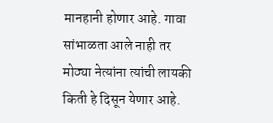मानहानी होणार आहे. गावा सांभाळता आले नाही तर मोठ्या नेत्यांना त्यांची लायकी किती हे दिसून येणार आहे.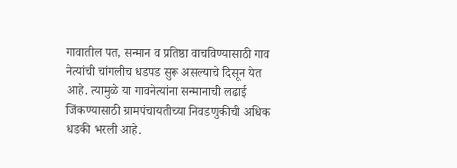गावातील पत, सन्मान व प्रतिष्ठा वाचविण्यासाठी गाव नेत्यांची चांगलीच धडपड सुरू असल्याचे दिसून येत आहे. त्यामुळे या गावनेत्यांना सन्मानाची लढाई जिंकण्यासाठी ग्रामपंचायतीच्या निवडणुकीची अधिक धडकी भरली आहे.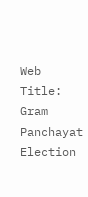Web Title: Gram Panchayat Election